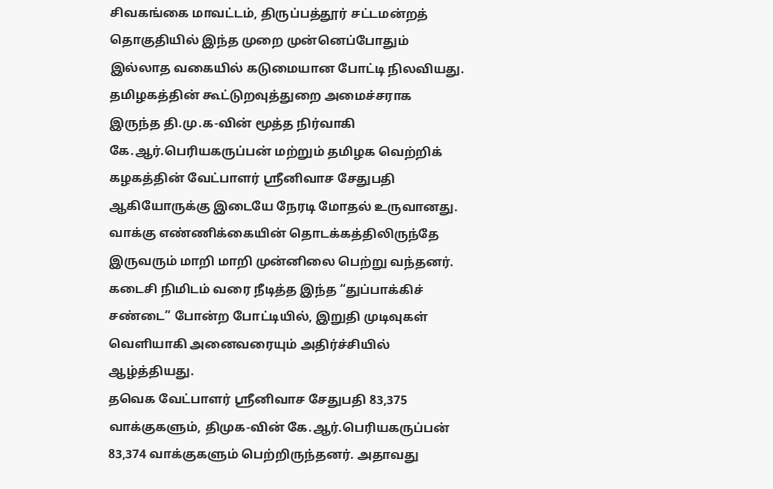சிவகங்கை மாவட்டம், திருப்பத்தூர் சட்டமன்றத் தொகுதியில் இந்த முறை முன்னெப்போதும் இல்லாத வகையில் கடுமையான போட்டி நிலவியது. தமிழகத்தின் கூட்டுறவுத்துறை அமைச்சராக இருந்த தி.மு.க-வின் மூத்த நிர்வாகி கே.ஆர்.பெரியகருப்பன் மற்றும் தமிழக வெற்றிக் கழகத்தின் வேட்பாளர் ஸ்ரீனிவாச சேதுபதி ஆகியோருக்கு இடையே நேரடி மோதல் உருவானது.
வாக்கு எண்ணிக்கையின் தொடக்கத்திலிருந்தே இருவரும் மாறி மாறி முன்னிலை பெற்று வந்தனர். கடைசி நிமிடம் வரை நீடித்த இந்த “துப்பாக்கிச் சண்டை” போன்ற போட்டியில், இறுதி முடிவுகள் வெளியாகி அனைவரையும் அதிர்ச்சியில் ஆழ்த்தியது.
தவெக வேட்பாளர் ஸ்ரீனிவாச சேதுபதி 83,375 வாக்குகளும், திமுக-வின் கே.ஆர்.பெரியகருப்பன் 83,374 வாக்குகளும் பெற்றிருந்தனர். அதாவது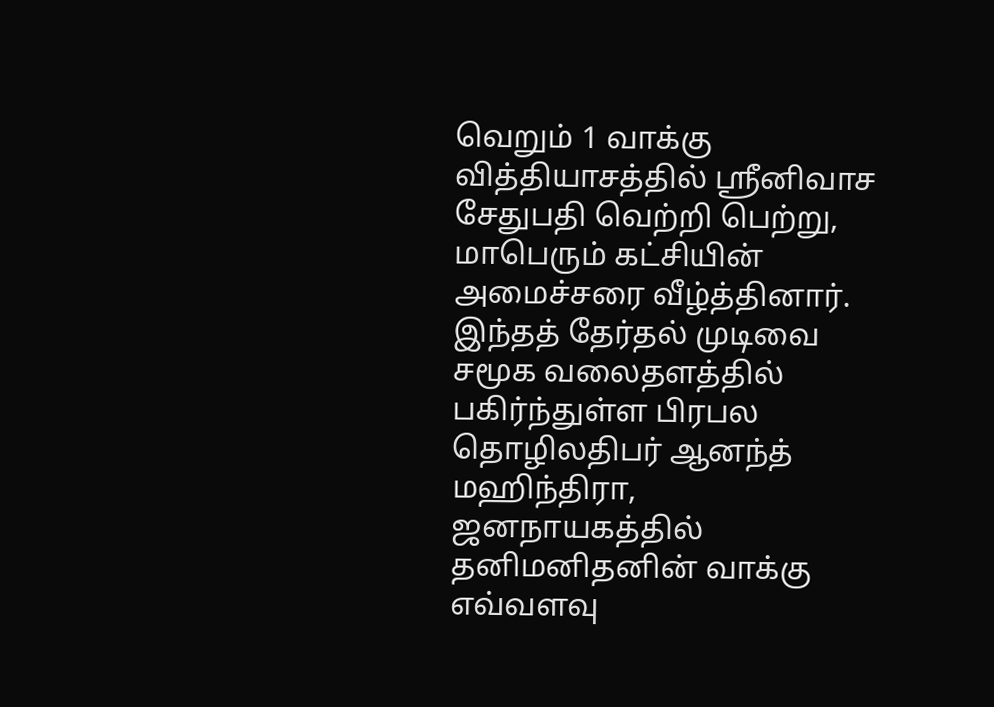வெறும் 1 வாக்கு வித்தியாசத்தில் ஸ்ரீனிவாச சேதுபதி வெற்றி பெற்று, மாபெரும் கட்சியின் அமைச்சரை வீழ்த்தினார்.
இந்தத் தேர்தல் முடிவை சமூக வலைதளத்தில் பகிர்ந்துள்ள பிரபல தொழிலதிபர் ஆனந்த் மஹிந்திரா, ஜனநாயகத்தில் தனிமனிதனின் வாக்கு எவ்வளவு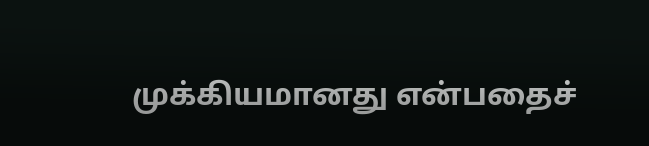முக்கியமானது என்பதைச்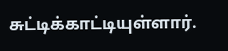சுட்டிக்காட்டியுள்ளார்.